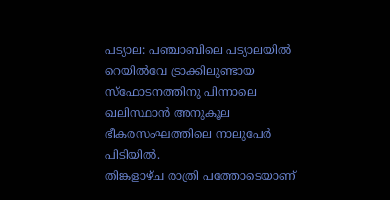പട്യാല: പഞ്ചാബിലെ പട്യാലയിൽ റെയിൽവേ ട്രാക്കിലുണ്ടായ സ്ഫോടനത്തിനു പിന്നാലെ ഖലിസ്ഥാൻ അനുകൂല ഭീകരസംഘത്തിലെ നാലുപേർ പിടിയിൽ.
തിങ്കളാഴ്ച രാത്രി പത്തോടെയാണ്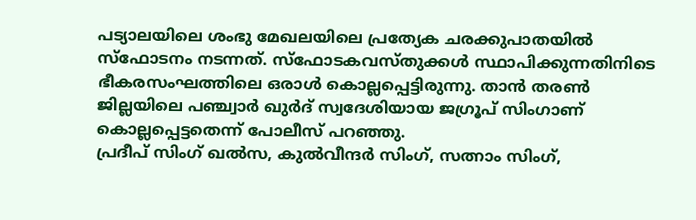പട്യാലയിലെ ശംഭു മേഖലയിലെ പ്രത്യേക ചരക്കുപാതയിൽ സ്ഫോടനം നടന്നത്. സ്ഫോടകവസ്തുക്കൾ സ്ഥാപിക്കുന്നതിനിടെ ഭീകരസംഘത്തിലെ ഒരാൾ കൊല്ലപ്പെട്ടിരുന്നു. താൻ തരൺ ജില്ലയിലെ പഞ്ച്വാർ ഖുർദ് സ്വദേശിയായ ജഗ്രൂപ് സിംഗാണ് കൊല്ലപ്പെട്ടതെന്ന് പോലീസ് പറഞ്ഞു.
പ്രദീപ് സിംഗ് ഖൽസ, കുൽവീന്ദർ സിംഗ്, സത്നാം സിംഗ്,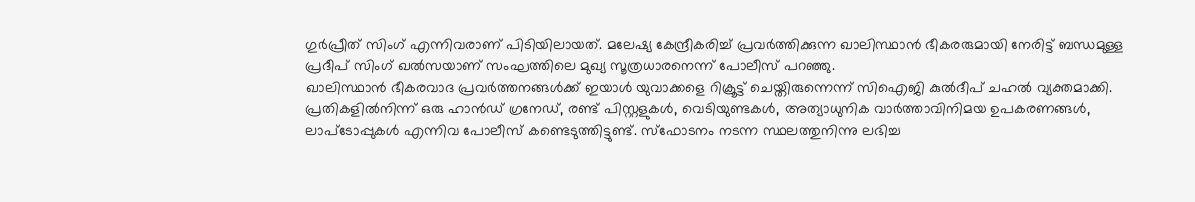ഗുർപ്രീത് സിംഗ് എന്നിവരാണ് പിടിയിലായത്. മലേഷ്യ കേന്ദ്രീകരിച്ച് പ്രവർത്തിക്കുന്ന ഖാലിസ്ഥാൻ ഭീകരരുമായി നേരിട്ട് ബന്ധമുള്ള പ്രദീപ് സിംഗ് ഖൽസയാണ് സംഘത്തിലെ മുഖ്യ സൂത്രധാരനെന്ന് പോലീസ് പറഞ്ഞു.
ഖാലിസ്ഥാൻ ഭീകരവാദ പ്രവർത്തനങ്ങൾക്ക് ഇയാൾ യുവാക്കളെ റിക്രൂട്ട് ചെയ്തിരുന്നെന്ന് സിഐജി കുൽദീപ് ചഹൽ വ്യക്തമാക്കി.
പ്രതികളിൽനിന്ന് ഒരു ഹാൻഡ് ഗ്രനേഡ്, രണ്ട് പിസ്റ്റളുകൾ, വെടിയുണ്ടകൾ, അത്യാധുനിക വാർത്താവിനിമയ ഉപകരണങ്ങൾ, ലാപ്ടോപ്പുകൾ എന്നിവ പോലീസ് കണ്ടെടുത്തിട്ടുണ്ട്. സ്ഫോടനം നടന്ന സ്ഥലത്തുനിന്നു ലഭിച്ച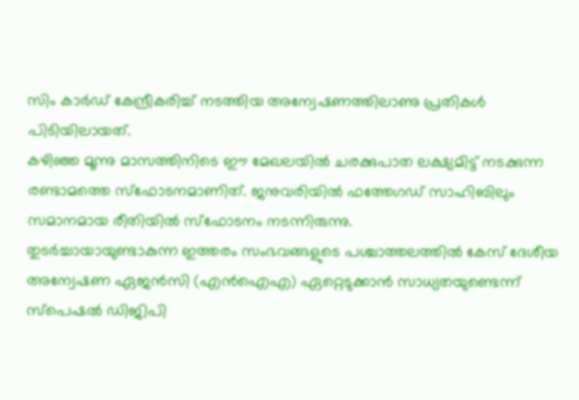സിം കാർഡ് കേന്ദ്രീകരിച്ച് നടത്തിയ അന്വേഷണത്തിലാണു പ്രതികൾ പിടിയിലായത്.
കഴിഞ്ഞ മൂന്നു മാസത്തിനിടെ ഈ മേഖലയിൽ ചരക്കുപാത ലക്ഷ്യമിട്ട് നടക്കുന്ന രണ്ടാമത്തെ സ്ഫോടനമാണിത്. ജനുവരിയിൽ ഫത്തേഗഡ് സാഹിബിലും സമാനമായ രീതിയിൽ സ്ഫോടനം നടന്നിരുന്നു.
തുടർച്ചായായുണ്ടാകുന്ന ഇത്തരം സംഭവങ്ങളുടെ പശ്ചാത്തലത്തിൽ കേസ് ദേശീയ അന്വേഷണ ഏജൻസി (എൻഐഎ) ഏറ്റെടുക്കാൻ സാധ്യതയുണ്ടെന്ന് സ്പെഷൽ ഡിജിപി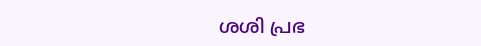ശശി പ്രഭ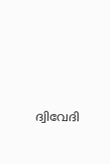ദ്വിവേദി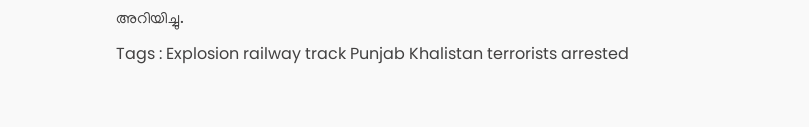അറിയിച്ചു.
Tags : Explosion railway track Punjab Khalistan terrorists arrested